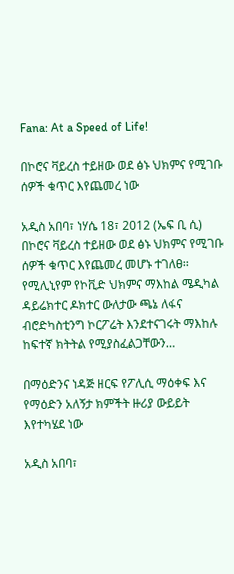Fana: At a Speed of Life!

በኮሮና ቫይረስ ተይዘው ወደ ፅኑ ህክምና የሚገቡ ሰዎች ቁጥር እየጨመረ ነው

አዲስ አበባ፣ ነሃሴ 18፣ 2012 (ኤፍ ቢ ሲ) በኮሮና ቫይረስ ተይዘው ወደ ፅኑ ህክምና የሚገቡ ሰዎች ቁጥር እየጨመረ መሆኑ ተገለፀ፡፡ የሚሊኒየም የኮቪድ ህክምና ማእከል ሜዲካል ዳይሬክተር ዶክተር ውለታው ጫኔ ለፋና ብሮድካስቲንግ ኮርፖሬት እንደተናገሩት ማእከሉ ከፍተኛ ክትትል የሚያስፈልጋቸውን…

በማዕድንና ነዳጅ ዘርፍ የፖሊሲ ማዕቀፍ እና የማዕድን አለኝታ ክምችት ዙሪያ ውይይት እየተካሄደ ነው

አዲስ አበባ፣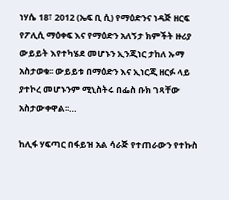ነሃሴ 18፣ 2012 (ኤፍ ቢ ሲ) የማዕድንና ነዳጅ ዘርፍ የፖሊሲ ማዕቀፍ እና የማዕድን አለኝታ ክምችት ዙሪያ ውይይት እየተካሄደ መሆኑን ኢንጂነር ታከለ ኡማ አስታወቁ፡፡ ውይይቱ በማዕድን እና ኢነርጂ ዘርፉ ላይ ያተኮረ መሆኑንም ሚኒስትሩ በፌስ ቡክ ገጻቸው አስታውቀዋል፡፡…

ከሊፋ ሃፍጣር በፋይዝ አል ሳራጅ የተጠራውን የተኩስ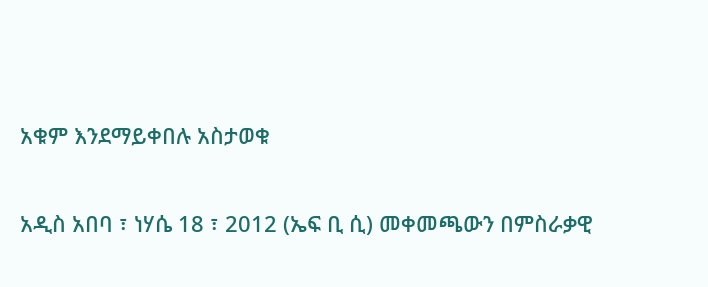አቁም እንደማይቀበሉ አስታወቁ

አዲስ አበባ ፣ ነሃሴ 18 ፣ 2012 (ኤፍ ቢ ሲ) መቀመጫውን በምስራቃዊ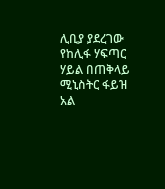ሊቢያ ያደረገው የከሊፋ ሃፍጣር ሃይል በጠቅላይ ሚኒስትር ፋይዝ አል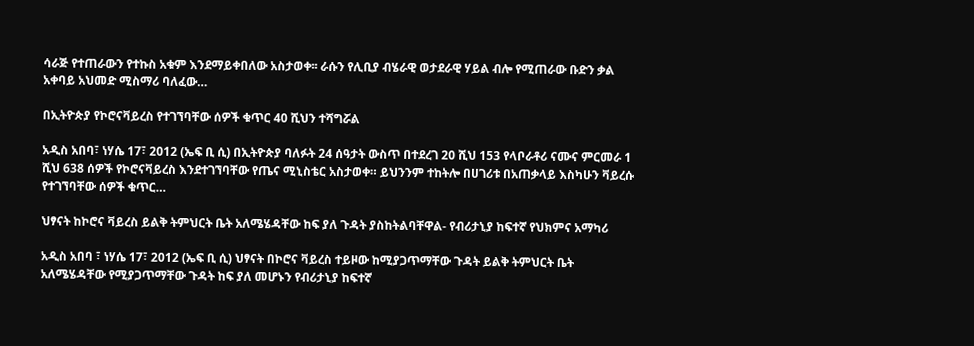ሳራጅ የተጠራውን የተኩስ አቁም እንደማይቀበለው አስታወቀ፡፡ ራሱን የሊቢያ ብሄራዊ ወታደራዊ ሃይል ብሎ የሚጠራው ቡድን ቃል አቀባይ አህመድ ሚስማሪ ባለፈው…

በኢትዮጵያ የኮሮናቫይረስ የተገኘባቸው ሰዎች ቁጥር 40 ሺህን ተሻግሯል

አዲስ አበባ፣ ነሃሴ 17፣ 2012 (ኤፍ ቢ ሲ) በኢትዮጵያ ባለፉት 24 ሰዓታት ውስጥ በተደረገ 20 ሺህ 153 የላቦራቶሪ ናሙና ምርመራ 1 ሺህ 638 ሰዎች የኮሮናቫይረስ እንደተገኘባቸው የጤና ሚኒስቴር አስታወቀ። ይህንንም ተከትሎ በሀገሪቱ በአጠቃላይ እስካሁን ቫይረሱ የተገኘባቸው ሰዎች ቁጥር…

ህፃናት ከኮሮና ቫይረስ ይልቅ ትምህርት ቤት አለሜሄዳቸው ከፍ ያለ ጉዳት ያስከትልባቸዋል- የብሪታኒያ ከፍተኛ የህክምና አማካሪ

አዲስ አበባ ፣ ነሃሴ 17፣ 2012 (ኤፍ ቢ ሲ) ህፃናት በኮሮና ቫይረስ ተይዞው ከሚያጋጥማቸው ጉዳት ይልቅ ትምህርት ቤት አለሜሄዳቸው የሚያጋጥማቸው ጉዳት ከፍ ያለ መሆኑን የብሪታኒያ ከፍተኛ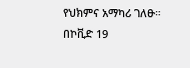የህክምና አማካሪ ገለፁ።   በኮቪድ 19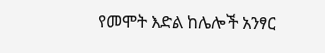የመሞት እድል ከሌሎች አንፃር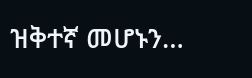ዝቅተኛ መሆኑን…